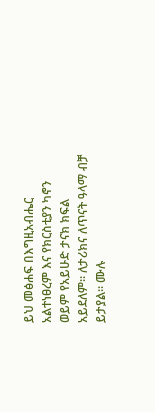ይህ መፅሐፍ በእግዚአብሔር አልተነፀረም እና የክርስቲያን ካኖን ወይም የአይሁድ ታናክ ክፍል አይደለም። ለታሪክና ለጥናት ዓላማ ብቻ ይታያል። ሙሉ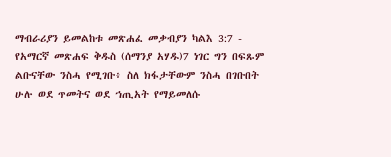ማብራሪያን ይመልከቱ መጽሐፈ መቃብያን ካልእ 3:7 - የአማርኛ መጽሐፍ ቅዱስ (ሰማንያ አሃዱ)7 ነገር ግን በፍጹም ልቡናቸው ንስሓ የሚገቡ፥ ስለ ክፋታቸውም ንስሓ በገቡበት ሁሉ ወደ ጥመትና ወደ ኀጢአት የማይመለሱ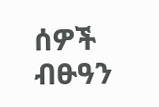ሰዎች ብፁዓን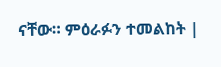ናቸው። ምዕራፉን ተመልከት |